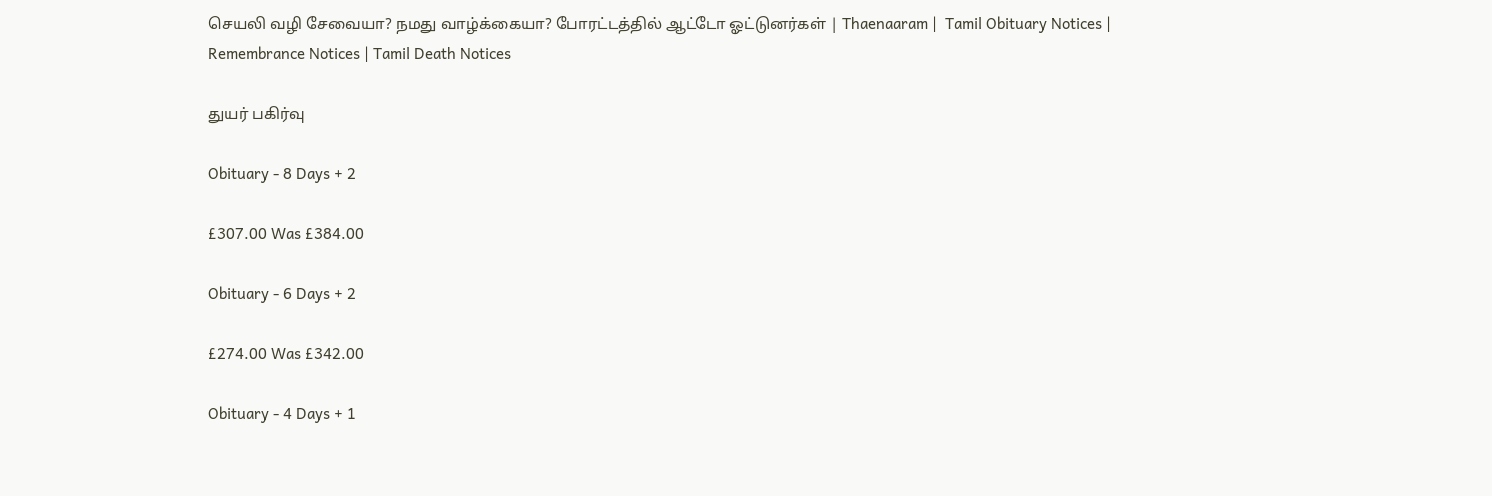செயலி வழி சேவையா? நமது வாழ்க்கையா? போரட்டத்தில் ஆட்டோ ஓட்டுனர்கள் | Thaenaaram |  Tamil Obituary Notices | Remembrance Notices | Tamil Death Notices

துயர் பகிர்வு

Obituary - 8 Days + 2

£307.00 Was £384.00

Obituary - 6 Days + 2

£274.00 Was £342.00

Obituary - 4 Days + 1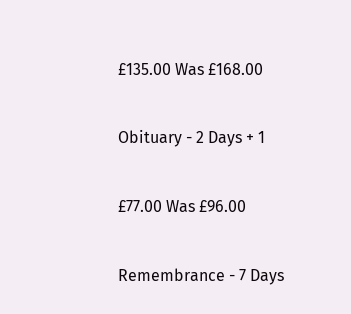£135.00 Was £168.00

Obituary - 2 Days + 1

£77.00 Was £96.00

Remembrance - 7 Days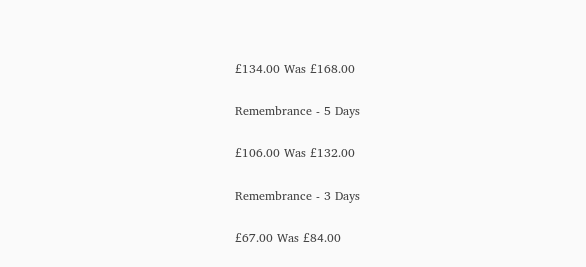£134.00 Was £168.00

Remembrance - 5 Days

£106.00 Was £132.00

Remembrance - 3 Days

£67.00 Was £84.00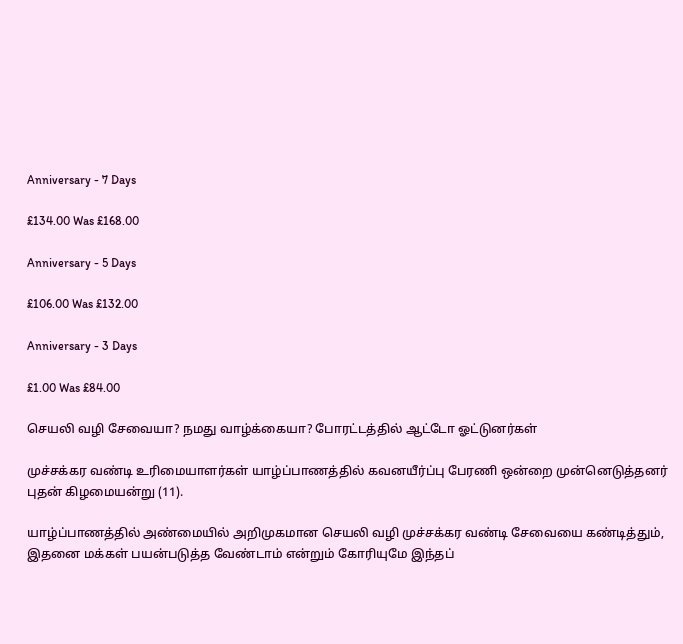Anniversary - 7 Days

£134.00 Was £168.00

Anniversary - 5 Days

£106.00 Was £132.00

Anniversary - 3 Days

£1.00 Was £84.00

செயலி வழி சேவையா? நமது வாழ்க்கையா? போரட்டத்தில் ஆட்டோ ஓட்டுனர்கள்

முச்சக்கர வண்டி உரிமையாளர்கள் யாழ்ப்பாணத்தில் கவனயீர்ப்பு பேரணி ஒன்றை முன்னெடுத்தனர் புதன் கிழமையன்று (11).

யாழ்ப்பாணத்தில் அண்மையில் அறிமுகமான செயலி வழி முச்சக்கர வண்டி சேவையை கண்டித்தும், இதனை மக்கள் பயன்படுத்த வேண்டாம் என்றும் கோரியுமே இந்தப்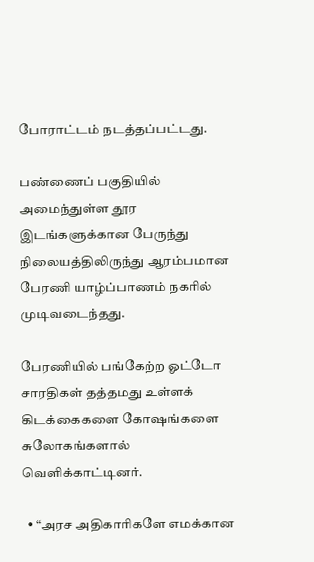போராட்டம் நடத்தப்பட்டது.

பண்ணைப் பகுதியில் அமைந்துள்ள தூர இடங்களுக்கான பேருந்து நிலையத்திலிருந்து ஆரம்பமான பேரணி யாழ்ப்பாணம் நகரில் முடிவடைந்தது.

பேரணியில் பங்கேற்ற ஓட்டோ சாரதிகள் தத்தமது உள்ளக் கிடக்கைகளை கோஷங்களை சுலோகங்களால் வெளிக்காட்டினர்.

  • “அரச அதிகாரிகளே எமக்கான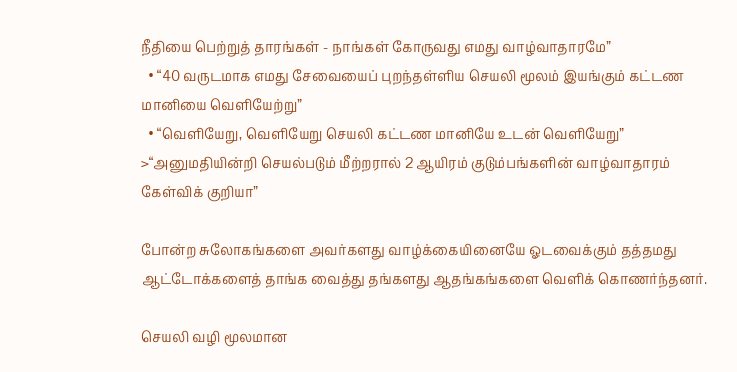நீதியை பெற்றுத் தாரங்கள் - நாங்கள் கோருவது எமது வாழ்வாதாரமே”
  • “40 வருடமாக எமது சேவையைப் புறந்தள்ளிய செயலி மூலம் இயங்கும் கட்டண மானியை வெளியேற்று”
  • “வெளியேறு, வெளியேறு செயலி கட்டண மானியே உடன் வெளியேறு” >“அனுமதியின்றி செயல்படும் மீற்றரால் 2 ஆயிரம் குடும்பங்களின் வாழ்வாதாரம் கேள்விக் குறியா”

போன்ற சுலோகங்களை அவர்களது வாழ்க்கையினையே ஓடவைக்கும் தத்தமது ஆட்டோக்களைத் தாங்க வைத்து தங்களது ஆதங்கங்களை வெளிக் கொணர்ந்தனர்.

செயலி வழி மூலமான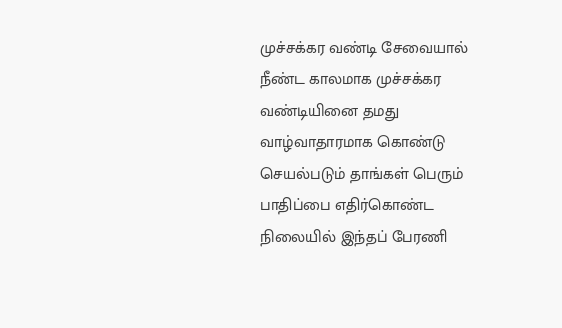முச்சக்கர வண்டி சேவையால் நீண்ட காலமாக முச்சக்கர வண்டியினை தமது வாழ்வாதாரமாக கொண்டு செயல்படும் தாங்கள் பெரும் பாதிப்பை எதிர்கொண்ட நிலையில் இந்தப் பேரணி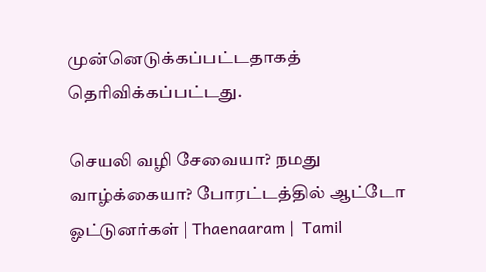முன்னெடுக்கப்பட்டதாகத் தெரிவிக்கப்பட்டது.

செயலி வழி சேவையா? நமது வாழ்க்கையா? போரட்டத்தில் ஆட்டோ ஓட்டுனர்கள் | Thaenaaram |  Tamil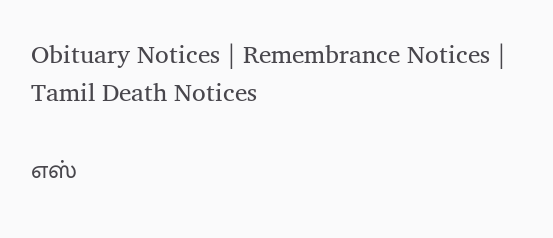Obituary Notices | Remembrance Notices | Tamil Death Notices

எஸ்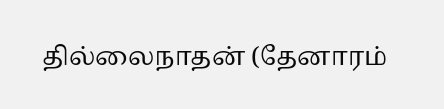தில்லைநாதன் (தேனாரம்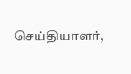செய்தியாளர்,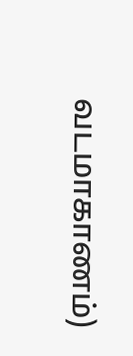வடமாகாணம்)